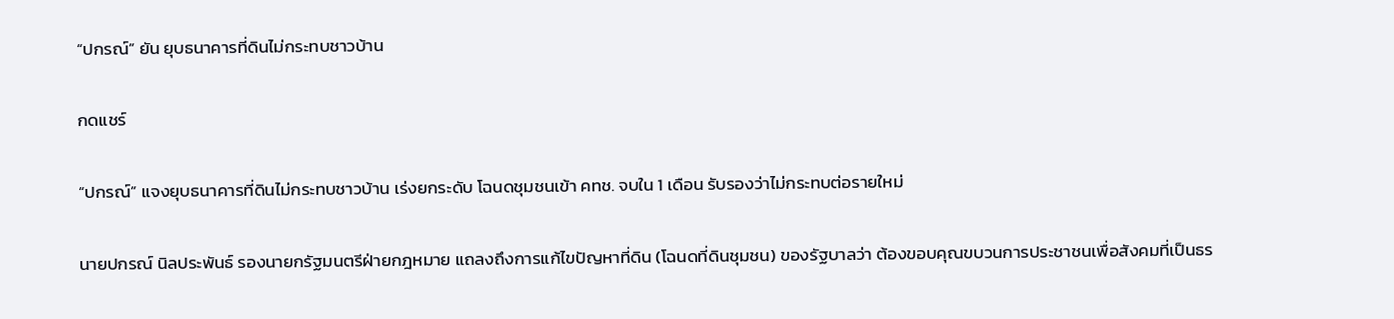“ปกรณ์” ยัน ยุบธนาคารที่ดินไม่กระทบชาวบ้าน

กดแชร์

“ปกรณ์” แจงยุบธนาคารที่ดินไม่กระทบชาวบ้าน เร่งยกระดับ โฉนดชุมชนเข้า คทช. จบใน 1 เดือน รับรองว่าไม่กระทบต่อรายใหม่

นายปกรณ์ นิลประพันธ์ รองนายกรัฐมนตรีฝ่ายกฎหมาย แถลงถึงการแก้ไขปัญหาที่ดิน (โฉนดที่ดินชุมชน) ของรัฐบาลว่า ต้องขอบคุณขบวนการประชาชนเพื่อสังคมที่เป็นธร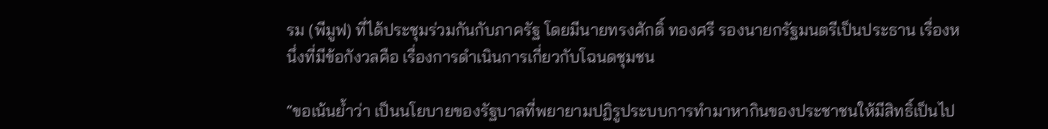รม (พีมูฟ) ที่ได้ประชุมร่วมกันกับภาครัฐ โดยมีนายทรงศักดิ์ ทองศรี รองนายกรัฐมนตรีเป็นประธาน เรื่องหนึ่งที่มีข้อกังวลคือ เรื่องการดำเนินการเกี่ยวกับโฉนดชุมชน

“ขอเน้นย้ำว่า เป็นนโยบายของรัฐบาลที่พยายามปฏิรูประบบการทำมาหากินของประชาชนให้มีสิทธิ์เป็นไป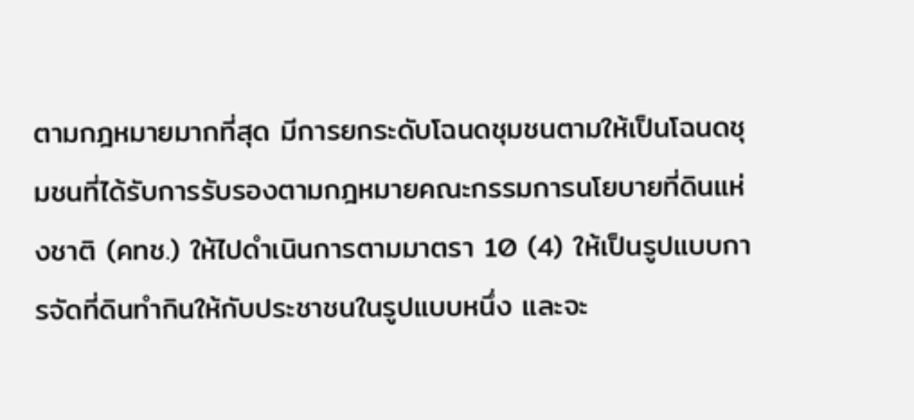ตามกฎหมายมากที่สุด มีการยกระดับโฉนดชุมชนตามให้เป็นโฉนดชุมชนที่ได้รับการรับรองตามกฎหมายคณะกรรมการนโยบายที่ดินแห่งชาติ (คทช.) ให้ไปดำเนินการตามมาตรา 10 (4) ให้เป็นรูปแบบการจัดที่ดินทำกินให้กับประชาชนในรูปแบบหนึ่ง และจะ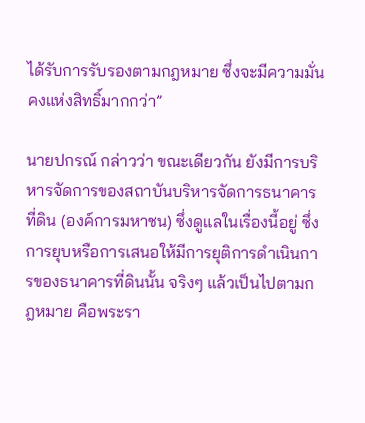ได้รับการรับรองตามกฎหมาย ซึ่งจะมีความมั่นคงแห่งสิทธิ์มากกว่า”

นายปกรณ์ กล่าวว่า ขณะเดียวกัน ยังมีการบริหารจัดการของสถาบันบริหารจัดการธนาคารที่ดิน (องค์การมหาชน) ซึ่งดูแลในเรื่องนี้อยู่ ซึ่งการยุบหรือการเสนอให้มีการยุติการดำเนินการของธนาคารที่ดินนั้น จริงๆ แล้วเป็นไปตามกฎหมาย คือพระรา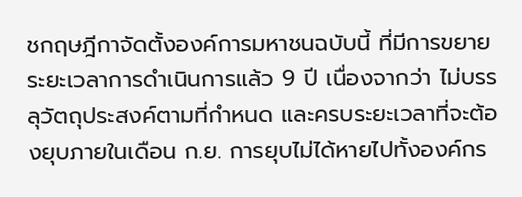ชกฤษฎีกาจัดตั้งองค์การมหาชนฉบับนี้ ที่มีการขยายระยะเวลาการดำเนินการแล้ว 9 ปี เนื่องจากว่า ไม่บรรลุวัตถุประสงค์ตามที่กำหนด และครบระยะเวลาที่จะต้องยุบภายในเดือน ก.ย. การยุบไม่ได้หายไปทั้งองค์กร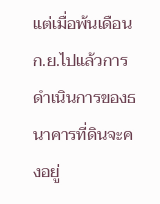แต่เมื่อพ้นเดือน ก.ย.ไปแล้วการดำเนินการของธนาคารที่ดินจะคงอยู่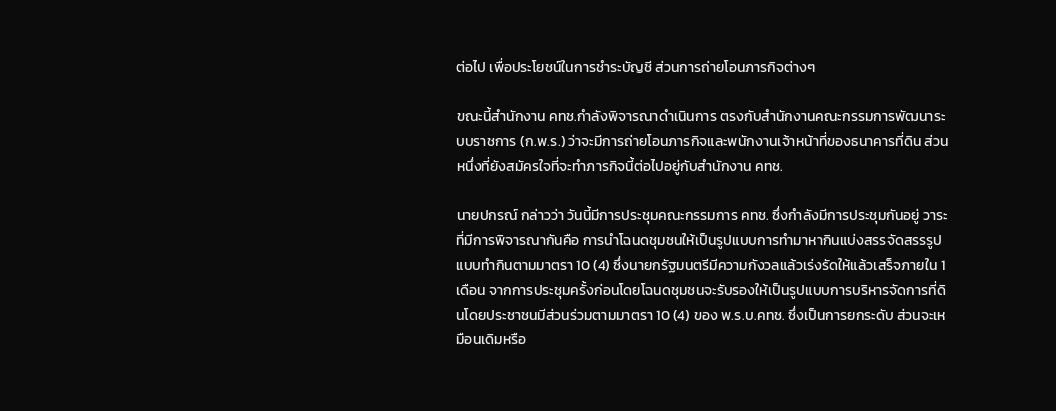ต่อไป เพื่อประโยชน์ในการชำระบัญชี ส่วนการถ่ายโอนภารกิจต่างๆ

ขณะนี้สำนักงาน คทช.กำลังพิจารณาดำเนินการ ตรงกับสำนักงานคณะกรรมการพัฒนาระบบราชการ (ก.พ.ร.) ว่าจะมีการถ่ายโอนภารกิจและพนักงานเจ้าหน้าที่ของธนาคารที่ดิน ส่วนหนึ่งที่ยังสมัครใจที่จะทำภารกิจนี้ต่อไปอยู่กับสำนักงาน คทช.

นายปกรณ์ กล่าวว่า วันนี้มีการประชุมคณะกรรมการ คทช. ซึ่งกำลังมีการประชุมกันอยู่ วาระที่มีการพิจารณากันคือ การนำโฉนดชุมชนให้เป็นรูปแบบการทำมาหากินแบ่งสรรจัดสรรรูปแบบทำกินตามมาตรา 10 (4) ซึ่งนายกรัฐมนตรีมีความกังวลแล้วเร่งรัดให้แล้วเสร็จภายใน 1 เดือน จากการประชุมครั้งก่อนโดยโฉนดชุมชนจะรับรองให้เป็นรูปแบบการบริหารจัดการที่ดินโดยประชาชนมีส่วนร่วมตามมาตรา 10 (4) ของ พ.ร.บ.คทช. ซึ่งเป็นการยกระดับ ส่วนจะเหมือนเดิมหรือ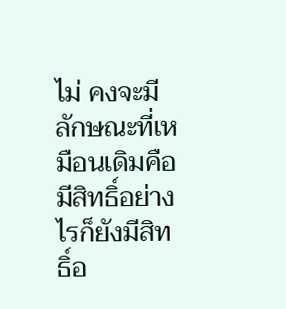ไม่ คงจะมีลักษณะที่เหมือนเดิมคือ มีสิทธิ์อย่างไรก็ยังมีสิทธิ์อ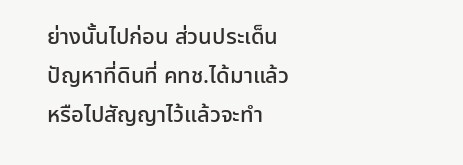ย่างนั้นไปก่อน ส่วนประเด็นปัญหาที่ดินที่ คทช.ได้มาแล้ว หรือไปสัญญาไว้แล้วจะทำ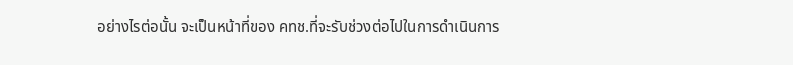อย่างไรต่อนั้น จะเป็นหน้าที่ของ คทช.ที่จะรับช่วงต่อไปในการดำเนินการ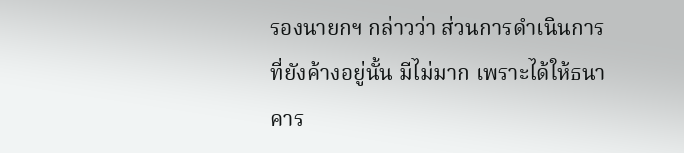รองนายกฯ กล่าวว่า ส่วนการดำเนินการที่ยังค้างอยู่นั้น มีไม่มาก เพราะได้ให้ธนาคาร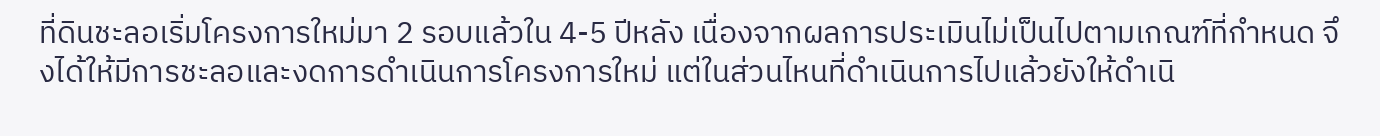ที่ดินชะลอเริ่มโครงการใหม่มา 2 รอบแล้วใน 4-5 ปีหลัง เนื่องจากผลการประเมินไม่เป็นไปตามเกณฑ์ที่กำหนด จึงได้ให้มีการชะลอและงดการดำเนินการโครงการใหม่ แต่ในส่วนไหนที่ดำเนินการไปแล้วยังให้ดำเนิ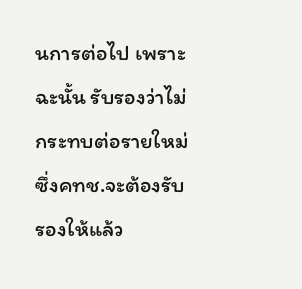นการต่อไป เพราะฉะนั้น รับรองว่าไม่กระทบต่อรายใหม่ ซึ่งคทช.จะต้องรับรองให้แล้ว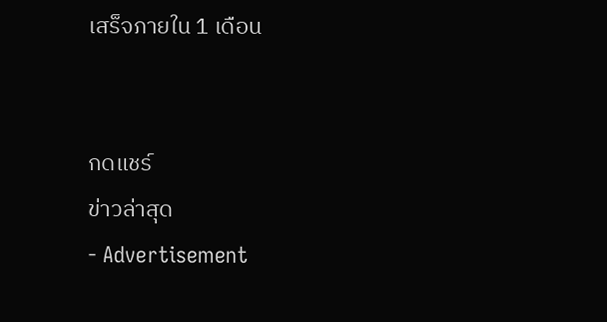เสร็จภายใน 1 เดือน


กดแชร์
ข่าวล่าสุด
- Advertisement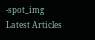-spot_img
Latest Articles